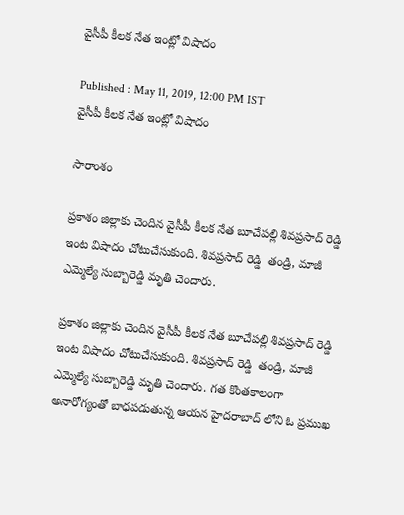వైసీపీ కీలక నేత ఇంట్లో విషాదం

Published : May 11, 2019, 12:00 PM IST
వైసీపీ కీలక నేత ఇంట్లో విషాదం

సారాంశం

ప్రకాశం జిల్లాకు చెందిన వైసీపీ కీలక నేత బూచేపల్లి శివప్రసాద్ రెడ్డి  ఇంట విషాదం చోటుచేసుకుంది. శివప్రసాద్ రెడ్డి  తండ్రి, మాజీ ఎమ్మెల్యే సుబ్బారెడ్డి మృతి చెందారు.

ప్రకాశం జిల్లాకు చెందిన వైసీపీ కీలక నేత బూచేపల్లి శివప్రసాద్ రెడ్డి  ఇంట విషాదం చోటుచేసుకుంది. శివప్రసాద్ రెడ్డి  తండ్రి, మాజీ ఎమ్మెల్యే సుబ్బారెడ్డి మృతి చెందారు. గత కొంతకాలంగా అనారోగ్యంతో బాధపడుతున్న ఆయన హైదరాబాద్ లోని ఓ ప్రముఖ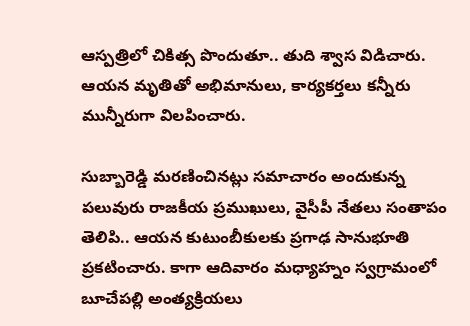ఆస్పత్రిలో చికిత్స పొందుతూ.. తుది శ్వాస విడిచారు. ఆయన మృతితో అభిమానులు, కార్యకర్తలు కన్నీరు మున్నీరుగా విలపించారు.

సుబ్బారెడ్డి మరణించినట్లు సమాచారం అందుకున్న పలువురు రాజకీయ ప్రముఖులు, వైసీపీ నేతలు సంతాపం తెలిపి.. ఆయన కుటుంబీకులకు ప్రగాఢ సానుభూతి ప్రకటించారు. కాగా ఆదివారం మధ్యాహ్నం స్వగ్రామంలో బూచేపల్లి అంత్యక్రియలు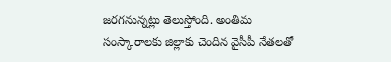జరగనున్నట్లు తెలుస్తోంది. అంతిమ సంస్కారాలకు జిల్లాకు చెందిన వైసీపీ నేతలతో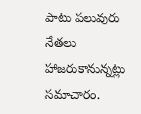పాటు పలువురు నేతలు హాజరుకానున్నట్లు సమాచారం.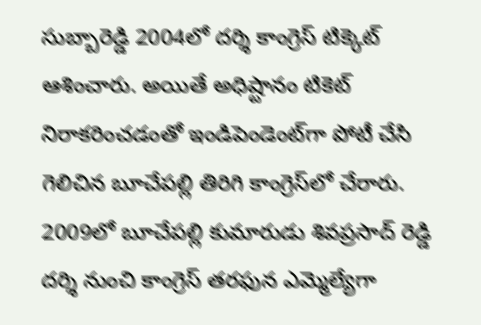సుబ్బారెడ్డి 2004లో దర్శి కాంగ్రెస్ టిక్కెట్ ఆశించారు. అయితే అధిష్టానం టికెట్ నిరాకరించడంతో ఇండిపెండెంట్‌గా పోటీ చేసి గెలిచిన బూచేపల్లి తిరిగి కాంగ్రెస్‌లో చేరారు. 2009లో బూచేపల్లి కుమారుడు శివప్రసాద్ రెడ్డి దర్శి నుంచి కాంగ్రెస్‌ తరఫున ఎమ్మెల్యేగా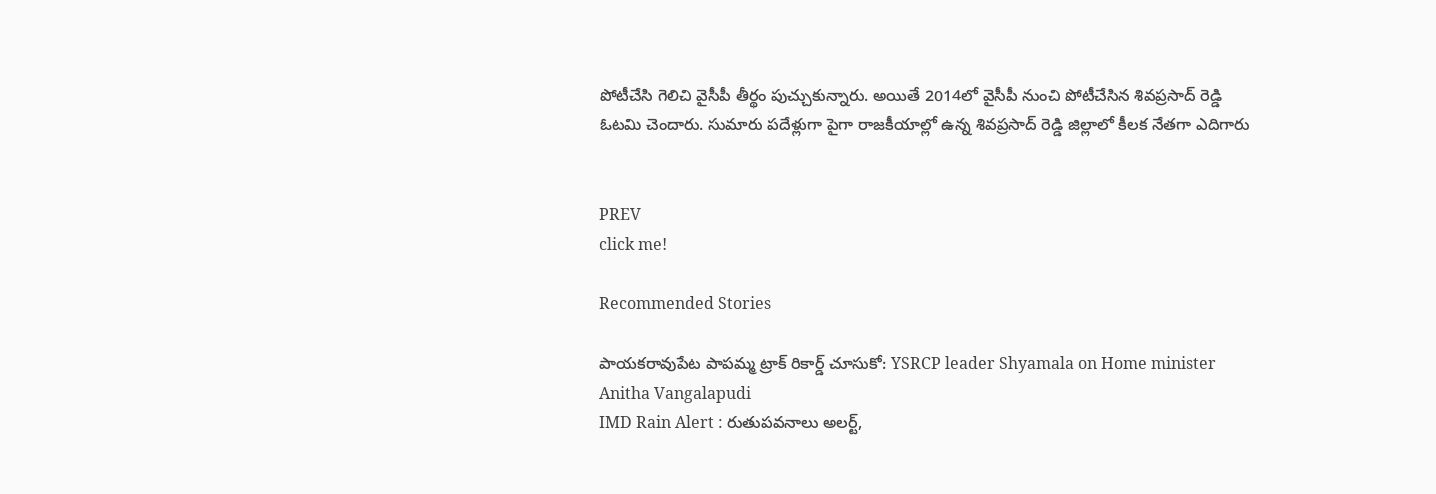పోటీచేసి గెలిచి వైసీపీ తీర్థం పుచ్చుకున్నారు. అయితే 2014లో వైసీపీ నుంచి పోటీచేసిన శివప్రసాద్ రెడ్డి ఓటమి చెందారు. సుమారు పదేళ్లుగా పైగా రాజకీయాల్లో ఉన్న శివప్రసాద్ రెడ్డి జిల్లాలో కీలక నేతగా ఎదిగారు


PREV
click me!

Recommended Stories

పాయకరావుపేట పాపమ్మ ట్రాక్ రికార్డ్ చూసుకో: YSRCP leader Shyamala on Home minister Anitha Vangalapudi
IMD Rain Alert : రుతుపవనాలు అలర్ట్,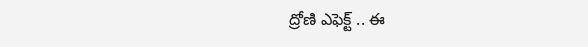ద్రోణి ఎఫెక్ట్ .. ఈ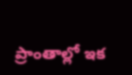ప్రాంతాల్లో ఇక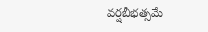వర్షబీభత్సమే